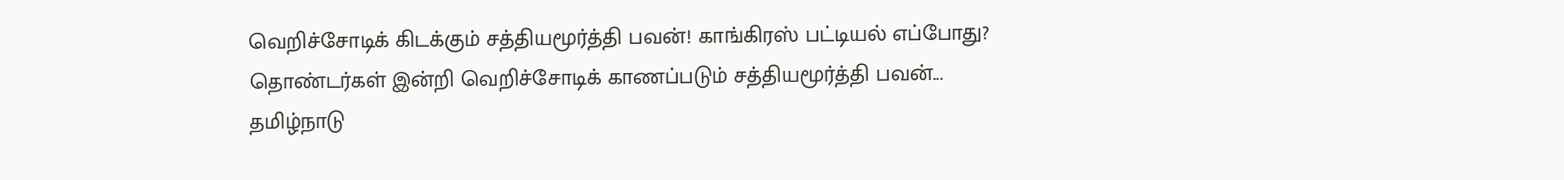வெறிச்சோடிக் கிடக்கும் சத்தியமூர்த்தி பவன்! காங்கிரஸ் பட்டியல் எப்போது?
தொண்டர்கள் இன்றி வெறிச்சோடிக் காணப்படும் சத்தியமூர்த்தி பவன்...
தமிழ்நாடு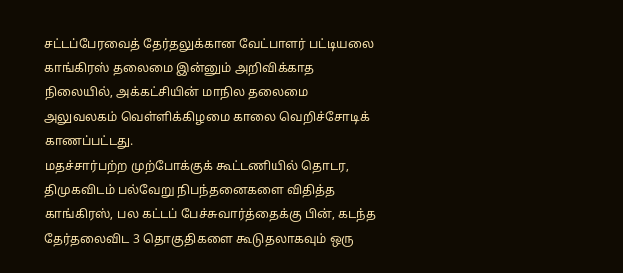சட்டப்பேரவைத் தேர்தலுக்கான வேட்பாளர் பட்டியலை காங்கிரஸ் தலைமை இன்னும் அறிவிக்காத நிலையில், அக்கட்சியின் மாநில தலைமை அலுவலகம் வெள்ளிக்கிழமை காலை வெறிச்சோடிக் காணப்பட்டது.
மதச்சார்பற்ற முற்போக்குக் கூட்டணியில் தொடர, திமுகவிடம் பல்வேறு நிபந்தனைகளை விதித்த காங்கிரஸ், பல கட்டப் பேச்சுவார்த்தைக்கு பின், கடந்த தேர்தலைவிட 3 தொகுதிகளை கூடுதலாகவும் ஒரு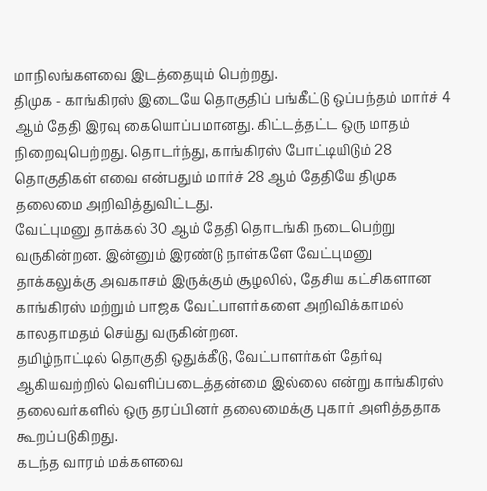மாநிலங்களவை இடத்தையும் பெற்றது.
திமுக - காங்கிரஸ் இடையே தொகுதிப் பங்கீட்டு ஒப்பந்தம் மார்ச் 4 ஆம் தேதி இரவு கையொப்பமானது. கிட்டத்தட்ட ஒரு மாதம் நிறைவுபெற்றது. தொடர்ந்து, காங்கிரஸ் போட்டியிடும் 28 தொகுதிகள் எவை என்பதும் மார்ச் 28 ஆம் தேதியே திமுக தலைமை அறிவித்துவிட்டது.
வேட்புமனு தாக்கல் 30 ஆம் தேதி தொடங்கி நடைபெற்று வருகின்றன. இன்னும் இரண்டு நாள்களே வேட்புமனு தாக்கலுக்கு அவகாசம் இருக்கும் சூழலில், தேசிய கட்சிகளான காங்கிரஸ் மற்றும் பாஜக வேட்பாளர்களை அறிவிக்காமல் காலதாமதம் செய்து வருகின்றன.
தமிழ்நாட்டில் தொகுதி ஒதுக்கீடு, வேட்பாளர்கள் தேர்வு ஆகியவற்றில் வெளிப்படைத்தன்மை இல்லை என்று காங்கிரஸ் தலைவர்களில் ஒரு தரப்பினர் தலைமைக்கு புகார் அளித்ததாக கூறப்படுகிறது.
கடந்த வாரம் மக்களவை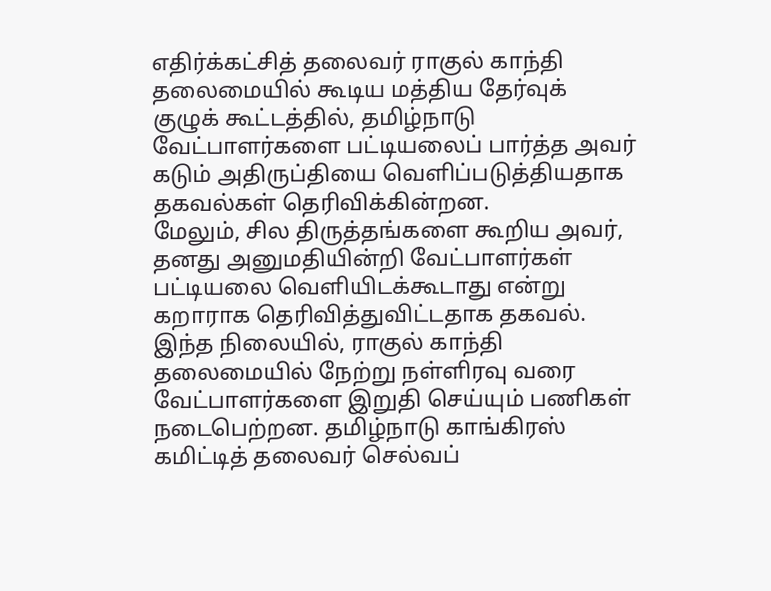எதிர்க்கட்சித் தலைவர் ராகுல் காந்தி தலைமையில் கூடிய மத்திய தேர்வுக் குழுக் கூட்டத்தில், தமிழ்நாடு வேட்பாளர்களை பட்டியலைப் பார்த்த அவர் கடும் அதிருப்தியை வெளிப்படுத்தியதாக தகவல்கள் தெரிவிக்கின்றன.
மேலும், சில திருத்தங்களை கூறிய அவர், தனது அனுமதியின்றி வேட்பாளர்கள் பட்டியலை வெளியிடக்கூடாது என்று கறாராக தெரிவித்துவிட்டதாக தகவல்.
இந்த நிலையில், ராகுல் காந்தி தலைமையில் நேற்று நள்ளிரவு வரை வேட்பாளர்களை இறுதி செய்யும் பணிகள் நடைபெற்றன. தமிழ்நாடு காங்கிரஸ் கமிட்டித் தலைவர் செல்வப்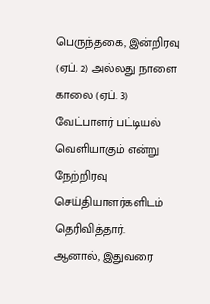பெருந்தகை, இன்றிரவு (ஏப். 2) அல்லது நாளை காலை (ஏப். 3) வேட்பாளர் பட்டியல் வெளியாகும் என்று நேற்றிரவு செய்தியாளர்களிடம் தெரிவித்தார்.
ஆனால், இதுவரை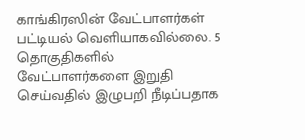காங்கிரஸின் வேட்பாளர்கள் பட்டியல் வெளியாகவில்லை. 5 தொகுதிகளில் வேட்பாளர்களை இறுதி செய்வதில் இழுபறி நீடிப்பதாக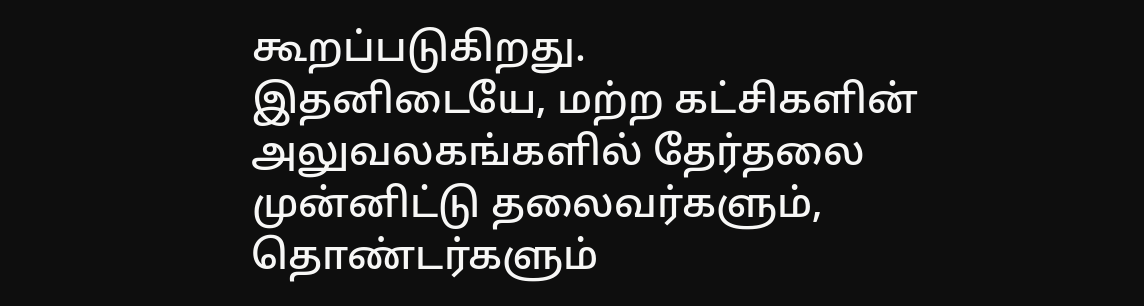கூறப்படுகிறது.
இதனிடையே, மற்ற கட்சிகளின் அலுவலகங்களில் தேர்தலை முன்னிட்டு தலைவர்களும், தொண்டர்களும்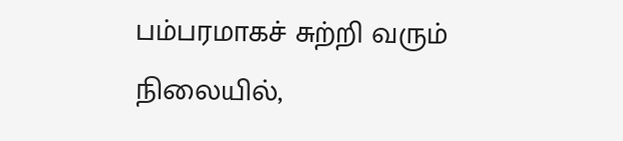பம்பரமாகச் சுற்றி வரும் நிலையில்,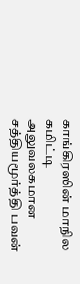காங்கிரஸின் மாநில கமிட்டி அலுவலகமான சத்தியமூர்த்தி பவன்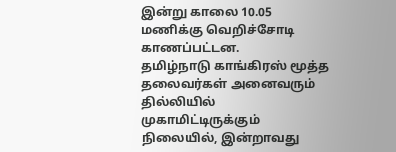இன்று காலை 10.05 மணிக்கு வெறிச்சோடி காணப்பட்டன.
தமிழ்நாடு காங்கிரஸ் மூத்த தலைவர்கள் அனைவரும் தில்லியில் முகாமிட்டிருக்கும் நிலையில், இன்றாவது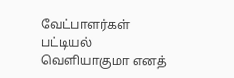வேட்பாளர்கள் பட்டியல் வெளியாகுமா எனத்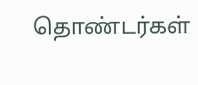தொண்டர்கள்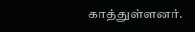காத்துள்ளனர்.